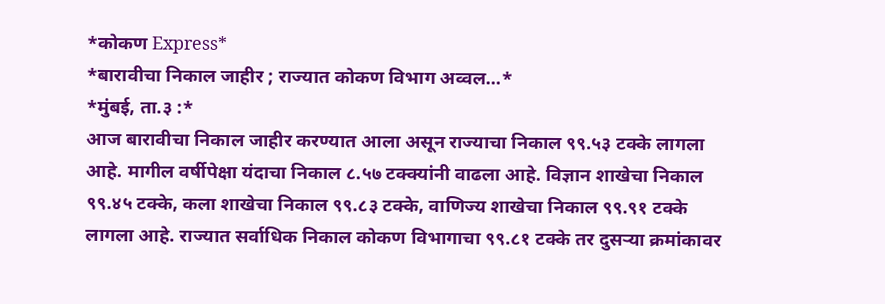*कोकण Express*
*बारावीचा निकाल जाहीर ; राज्यात कोकण विभाग अव्वल…*
*मुंबई, ता.३ :*
आज बारावीचा निकाल जाहीर करण्यात आला असून राज्याचा निकाल ९९.५३ टक्के लागला आहे. मागील वर्षीपेक्षा यंदाचा निकाल ८.५७ टक्क्यांनी वाढला आहे. विज्ञान शाखेचा निकाल ९९.४५ टक्के, कला शाखेचा निकाल ९९.८३ टक्के, वाणिज्य शाखेचा निकाल ९९.९१ टक्के लागला आहे. राज्यात सर्वाधिक निकाल कोकण विभागाचा ९९.८१ टक्के तर दुसऱ्या क्रमांकावर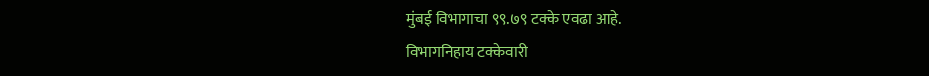मुंबई विभागाचा ९९.७९ टक्के एवढा आहे.
विभागनिहाय टक्केवारी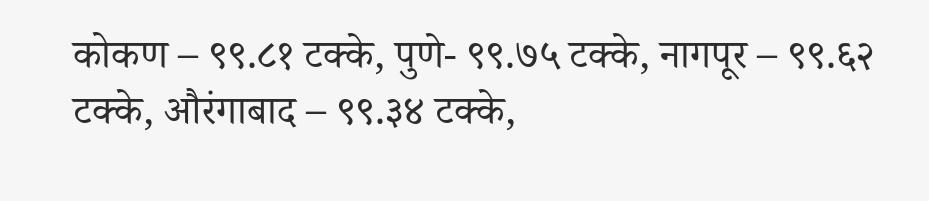कोकण – ९९.८१ टक्के, पुणे- ९९.७५ टक्के, नागपूर – ९९.६२ टक्के, औरंगाबाद – ९९.३४ टक्के,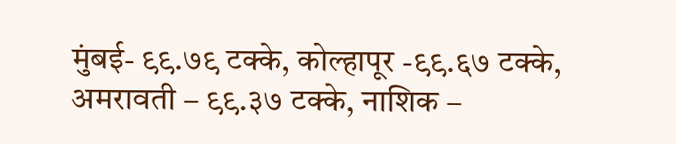मुंबई- ९९.७९ टक्के, कोल्हापूर -९९.६७ टक्के, अमरावती – ९९.३७ टक्के, नाशिक –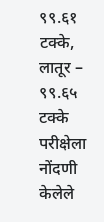९९.६१ टक्के, लातूर – ९९.६५ टक्के
परीक्षेला नोंदणी केलेले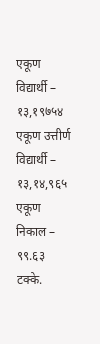एकूण विद्यार्थी – १३,१९७५४
एकूण उत्तीर्ण विद्यार्थी – १३,१४,९६५
एकूण निकाल – ९९.६३ टक्के.